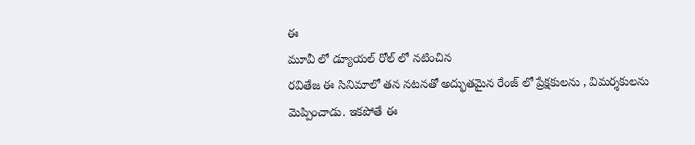ఈ
మూవీ లో డ్యూయల్ రోల్ లో నటించిన
రవితేజ ఈ సినిమాలో తన నటనతో అద్భుతమైన రేంజ్ లో ప్రేక్షకులను , విమర్శకులను మెప్పించాడు. ఇకపోతే ఈ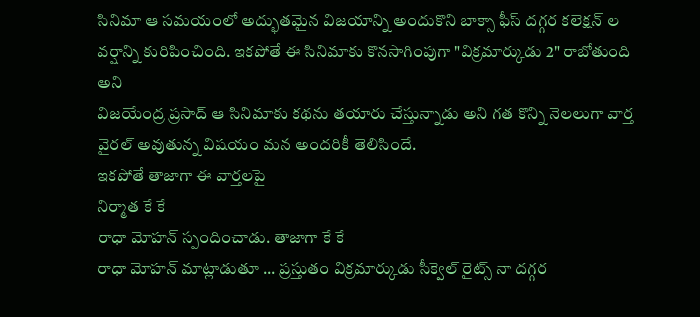సినిమా ఆ సమయంలో అద్భుతమైన విజయాన్ని అందుకొని బాక్సా ఫీస్ దగ్గర కలెక్షన్ ల వర్షాన్ని కురిపించింది. ఇకపోతే ఈ సినిమాకు కొనసాగింపుగా "విక్రమార్కుడు 2" రాబోతుంది అని
విజయేంద్ర ప్రసాద్ ఆ సినిమాకు కథను తయారు చేస్తున్నాడు అని గత కొన్ని నెలలుగా వార్త వైరల్ అవుతున్న విషయం మన అందరికీ తెలిసిందే.
ఇకపోతే తాజాగా ఈ వార్తలపై
నిర్మాత కే కే
రాధా మోహన్ స్పందించాడు. తాజాగా కే కే
రాధా మోహన్ మాట్లాడుతూ ... ప్రస్తుతం విక్రమార్కుడు సీక్వెల్ రైట్స్ నా దగ్గర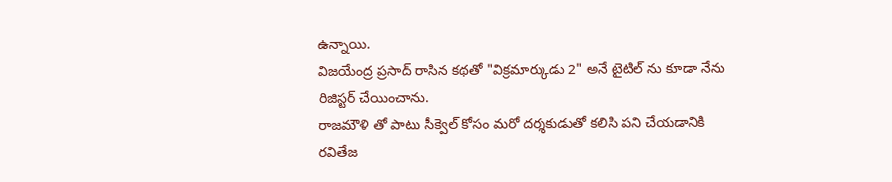ఉన్నాయి.
విజయేంద్ర ప్రసాద్ రాసిన కథతో "విక్రమార్కుడు 2" అనే టైటిల్ ను కూడా నేను రిజిస్టర్ చేయించాను.
రాజమౌళి తో పాటు సీక్వెల్ కోసం మరో దర్శకుడుతో కలిసి పని చేయడానికి
రవితేజ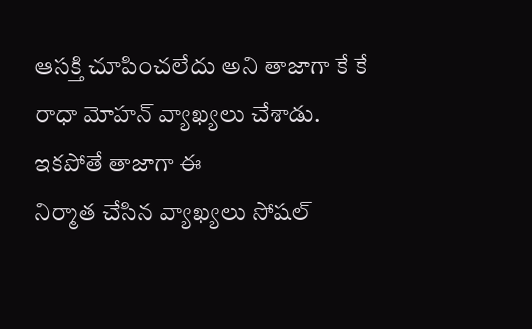ఆసక్తి చూపించలేదు అని తాజాగా కే కే
రాధా మోహన్ వ్యాఖ్యలు చేశాడు. ఇకపోతే తాజాగా ఈ
నిర్మాత చేసిన వ్యాఖ్యలు సోషల్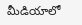మీడియాలో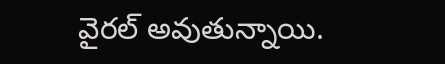వైరల్ అవుతున్నాయి.